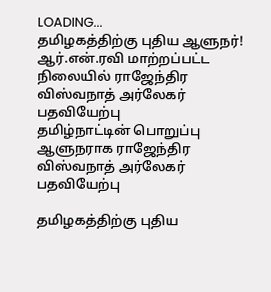LOADING...
தமிழகத்திற்கு புதிய ஆளுநர்! ஆர்.என்.ரவி மாற்றப்பட்ட நிலையில் ராஜேந்திர விஸ்வநாத் அர்லேகர் பதவியேற்பு
தமிழ்நாட்டின் பொறுப்பு ஆளுநராக ராஜேந்திர விஸ்வநாத் அர்லேகர் பதவியேற்பு

தமிழகத்திற்கு புதிய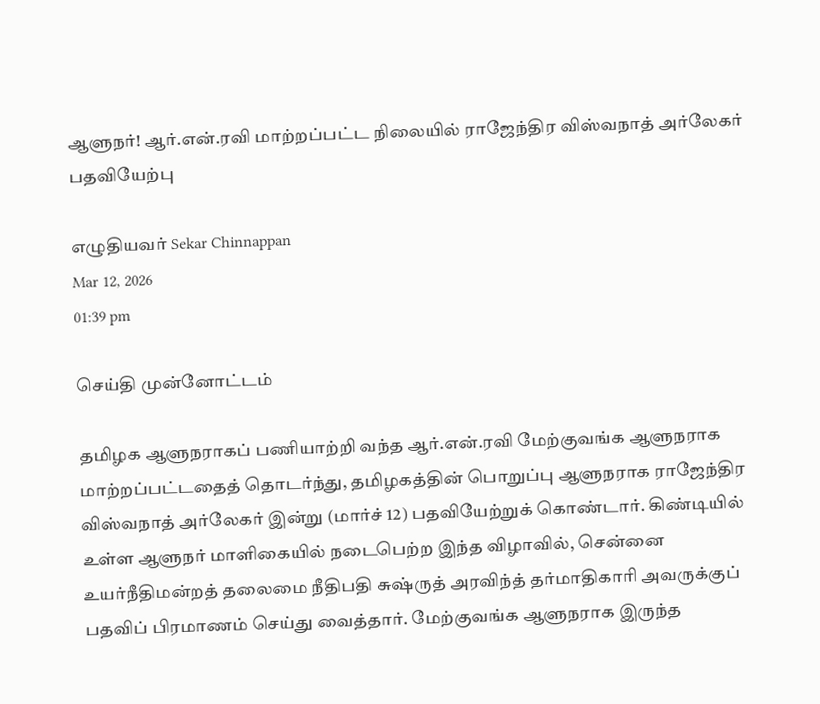ஆளுநர்! ஆர்.என்.ரவி மாற்றப்பட்ட நிலையில் ராஜேந்திர விஸ்வநாத் அர்லேகர் பதவியேற்பு

எழுதியவர் Sekar Chinnappan
Mar 12, 2026
01:39 pm

செய்தி முன்னோட்டம்

தமிழக ஆளுநராகப் பணியாற்றி வந்த ஆர்.என்.ரவி மேற்குவங்க ஆளுநராக மாற்றப்பட்டதைத் தொடர்ந்து, தமிழகத்தின் பொறுப்பு ஆளுநராக ராஜேந்திர விஸ்வநாத் அர்லேகர் இன்று (மார்ச் 12) பதவியேற்றுக் கொண்டார். கிண்டியில் உள்ள ஆளுநர் மாளிகையில் நடைபெற்ற இந்த விழாவில், சென்னை உயர்நீதிமன்றத் தலைமை நீதிபதி சுஷ்ருத் அரவிந்த் தர்மாதிகாரி அவருக்குப் பதவிப் பிரமாணம் செய்து வைத்தார். மேற்குவங்க ஆளுநராக இருந்த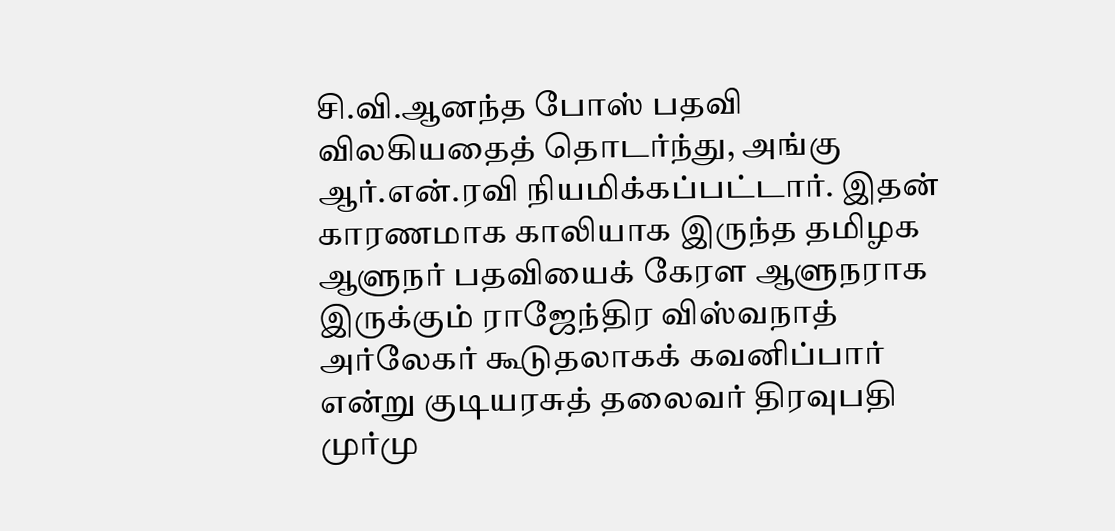சி.வி.ஆனந்த போஸ் பதவி விலகியதைத் தொடர்ந்து, அங்கு ஆர்.என்.ரவி நியமிக்கப்பட்டார். இதன் காரணமாக காலியாக இருந்த தமிழக ஆளுநர் பதவியைக் கேரள ஆளுநராக இருக்கும் ராஜேந்திர விஸ்வநாத் அர்லேகர் கூடுதலாகக் கவனிப்பார் என்று குடியரசுத் தலைவர் திரவுபதி முர்மு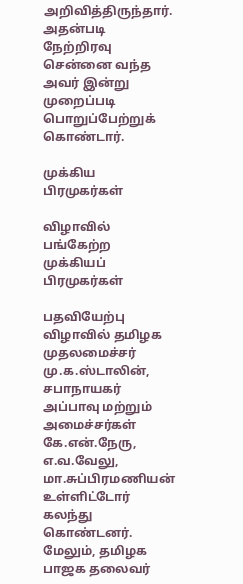அறிவித்திருந்தார். அதன்படி நேற்றிரவு சென்னை வந்த அவர் இன்று முறைப்படி பொறுப்பேற்றுக் கொண்டார்.

முக்கிய பிரமுகர்கள்

விழாவில் பங்கேற்ற முக்கியப் பிரமுகர்கள்

பதவியேற்பு விழாவில் தமிழக முதலமைச்சர் மு.க.ஸ்டாலின், சபாநாயகர் அப்பாவு மற்றும் அமைச்சர்கள் கே.என்.நேரு, எ.வ.வேலு, மா.சுப்பிரமணியன் உள்ளிட்டோர் கலந்து கொண்டனர். மேலும், தமிழக பாஜக தலைவர்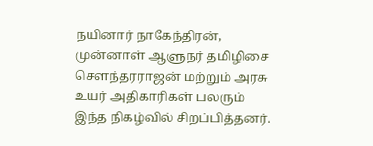நயினார் நாகேந்திரன், முன்னாள் ஆளுநர் தமிழிசை சௌந்தரராஜன் மற்றும் அரசு உயர் அதிகாரிகள் பலரும் இந்த நிகழ்வில் சிறப்பித்தனர்.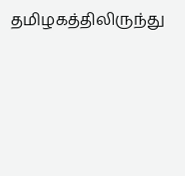தமிழகத்திலிருந்து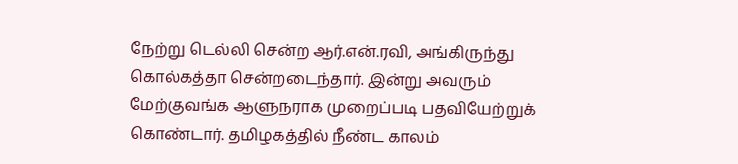நேற்று டெல்லி சென்ற ஆர்.என்.ரவி, அங்கிருந்து கொல்கத்தா சென்றடைந்தார். இன்று அவரும் மேற்குவங்க ஆளுநராக முறைப்படி பதவியேற்றுக் கொண்டார். தமிழகத்தில் நீண்ட காலம்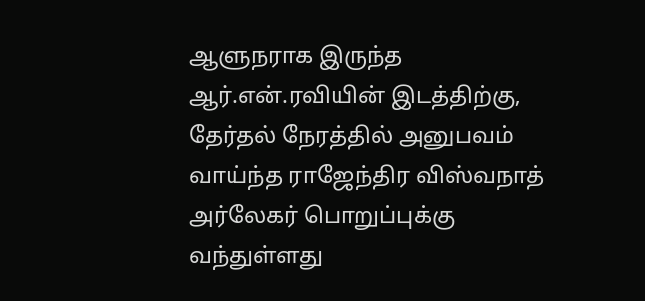ஆளுநராக இருந்த ஆர்.என்.ரவியின் இடத்திற்கு, தேர்தல் நேரத்தில் அனுபவம் வாய்ந்த ராஜேந்திர விஸ்வநாத் அர்லேகர் பொறுப்புக்கு வந்துள்ளது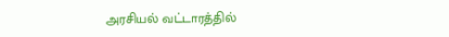அரசியல் வட்டாரத்தில்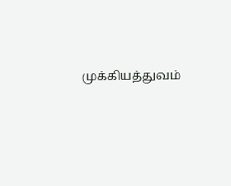முக்கியத்துவம்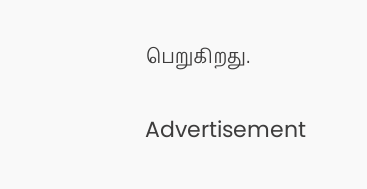பெறுகிறது.

Advertisement